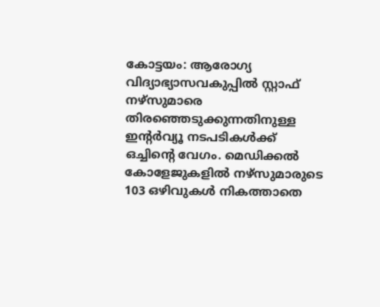കോട്ടയം: ആരോഗ്യ വിദ്യാഭ്യാസവകുപ്പിൽ സ്റ്റാഫ് നഴ്സുമാരെ തിരഞ്ഞെടുക്കുന്നതിനുള്ള ഇന്റർവ്യൂ നടപടികൾക്ക് ഒച്ചിന്റെ വേഗം. മെഡിക്കൽ കോളേജുകളിൽ നഴ്സുമാരുടെ 103 ഒഴിവുകൾ നികത്താതെ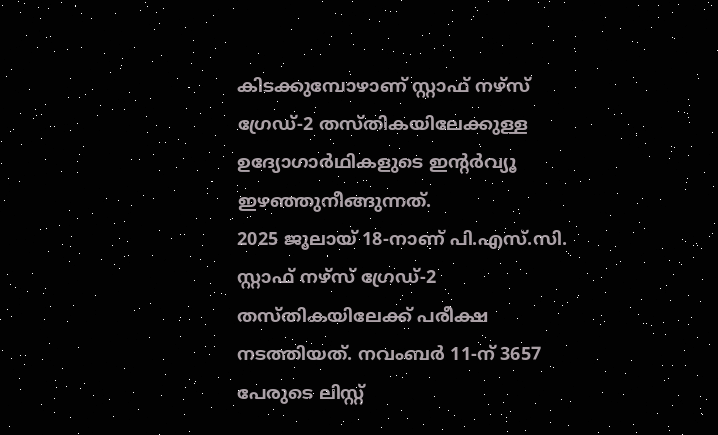കിടക്കുമ്പോഴാണ് സ്റ്റാഫ് നഴ്സ് ഗ്രേഡ്-2 തസ്തികയിലേക്കുള്ള ഉദ്യോഗാർഥികളുടെ ഇന്റർവ്യൂ ഇഴഞ്ഞുനീങ്ങുന്നത്.
2025 ജൂലായ് 18-നാണ് പി.എസ്.സി. സ്റ്റാഫ് നഴ്സ് ഗ്രേഡ്-2 തസ്തികയിലേക്ക് പരീക്ഷ നടത്തിയത്. നവംബർ 11-ന് 3657 പേരുടെ ലിസ്റ്റ്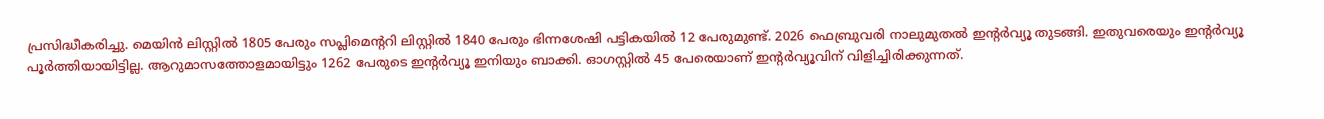പ്രസിദ്ധീകരിച്ചു. മെയിൻ ലിസ്റ്റിൽ 1805 പേരും സപ്ലിമെന്ററി ലിസ്റ്റിൽ 1840 പേരും ഭിന്നശേഷി പട്ടികയിൽ 12 പേരുമുണ്ട്. 2026 ഫെബ്രുവരി നാലുമുതൽ ഇന്റർവ്യൂ തുടങ്ങി. ഇതുവരെയും ഇന്റർവ്യൂ പൂർത്തിയായിട്ടില്ല. ആറുമാസത്തോളമായിട്ടും 1262 പേരുടെ ഇന്റർവ്യൂ ഇനിയും ബാക്കി. ഓഗസ്റ്റിൽ 45 പേരെയാണ് ഇന്റർവ്യൂവിന് വിളിച്ചിരിക്കുന്നത്.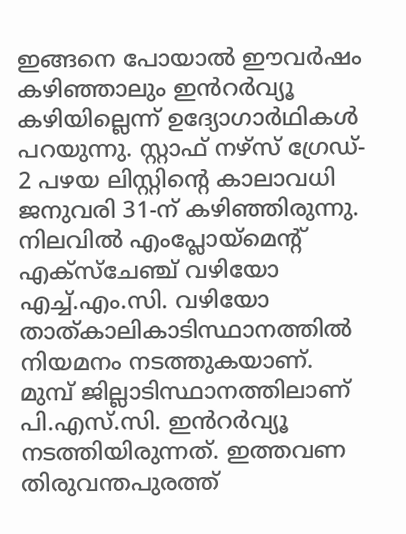ഇങ്ങനെ പോയാൽ ഈവർഷം കഴിഞ്ഞാലും ഇൻറർവ്യൂ കഴിയില്ലെന്ന് ഉദ്യോഗാർഥികൾ പറയുന്നു. സ്റ്റാഫ് നഴ്സ് ഗ്രേഡ്- 2 പഴയ ലിസ്റ്റിന്റെ കാലാവധി ജനുവരി 31-ന് കഴിഞ്ഞിരുന്നു. നിലവിൽ എംപ്ലോയ്മെന്റ് എക്സ്ചേഞ്ച് വഴിയോ എച്ച്.എം.സി. വഴിയോ താത്കാലികാടിസ്ഥാനത്തിൽ നിയമനം നടത്തുകയാണ്.
മുമ്പ് ജില്ലാടിസ്ഥാനത്തിലാണ് പി.എസ്.സി. ഇൻറർവ്യൂ നടത്തിയിരുന്നത്. ഇത്തവണ തിരുവന്തപുരത്ത്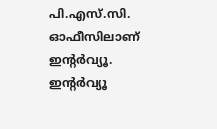പി.എസ്.സി. ഓഫീസിലാണ് ഇന്റർവ്യൂ. ഇന്റർവ്യൂ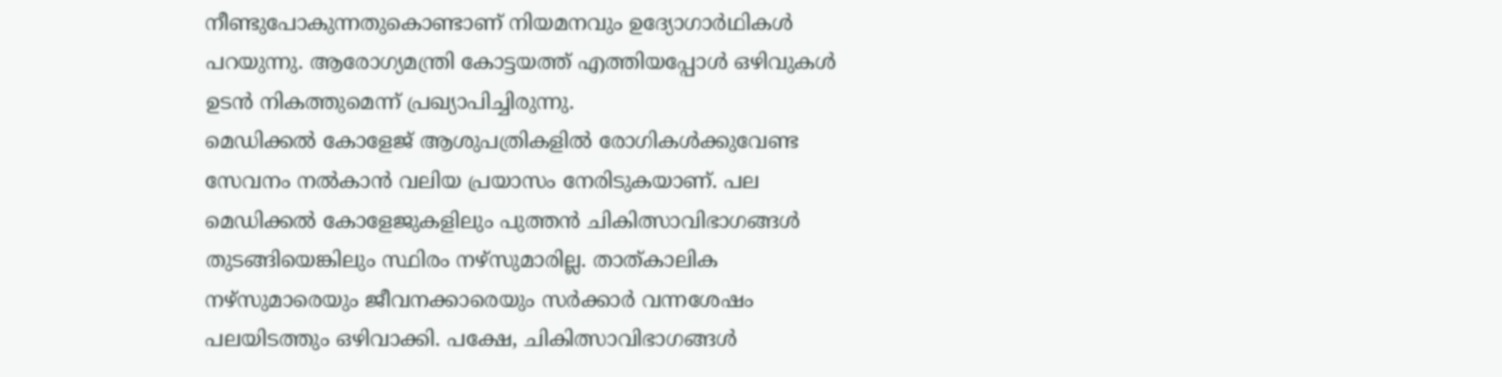നീണ്ടുപോകുന്നതുകൊണ്ടാണ് നിയമനവും ഉദ്യോഗാർഥികൾ പറയുന്നു. ആരോഗ്യമന്ത്രി കോട്ടയത്ത് എത്തിയപ്പോൾ ഒഴിവുകൾ ഉടൻ നികത്തുമെന്ന് പ്രഖ്യാപിച്ചിരുന്നു.
മെഡിക്കൽ കോളേജ് ആശുപത്രികളിൽ രോഗികൾക്കുവേണ്ട സേവനം നൽകാൻ വലിയ പ്രയാസം നേരിടുകയാണ്. പല മെഡിക്കൽ കോളേജുകളിലും പുത്തൻ ചികിത്സാവിഭാഗങ്ങൾ തുടങ്ങിയെങ്കിലും സ്ഥിരം നഴ്സുമാരില്ല. താത്കാലിക നഴ്സുമാരെയും ജീവനക്കാരെയും സർക്കാർ വന്നശേഷം പലയിടത്തും ഒഴിവാക്കി. പക്ഷേ, ചികിത്സാവിഭാഗങ്ങൾ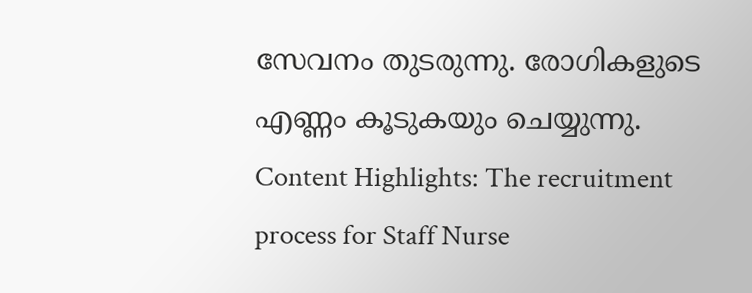സേവനം തുടരുന്നു. രോഗികളുടെ എണ്ണം കൂടുകയും ചെയ്യുന്നു.
Content Highlights: The recruitment process for Staff Nurse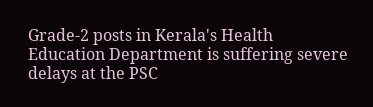Grade-2 posts in Kerala's Health Education Department is suffering severe delays at the PSC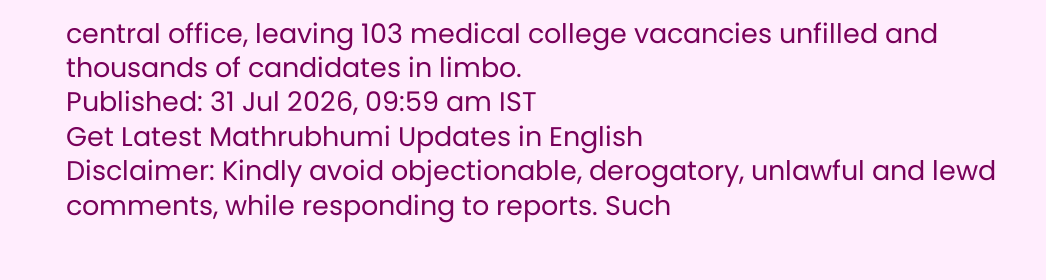central office, leaving 103 medical college vacancies unfilled and thousands of candidates in limbo.
Published: 31 Jul 2026, 09:59 am IST
Get Latest Mathrubhumi Updates in English
Disclaimer: Kindly avoid objectionable, derogatory, unlawful and lewd comments, while responding to reports. Such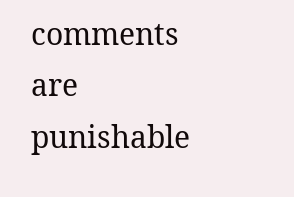comments are punishable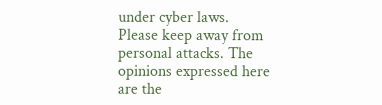under cyber laws. Please keep away from personal attacks. The opinions expressed here are the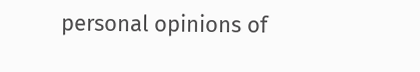personal opinions of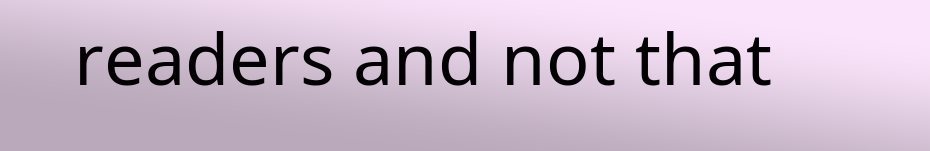readers and not that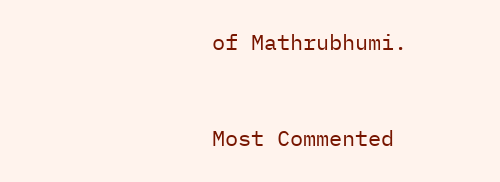of Mathrubhumi.



Most Commented